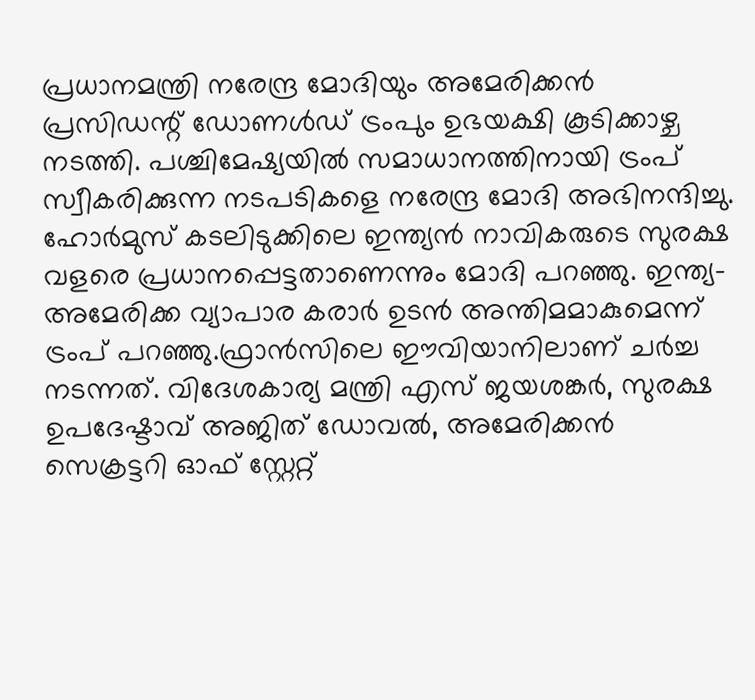പ്രധാനമന്ത്രി നരേന്ദ്ര മോദിയും അമേരിക്കൻ പ്രസിഡന്റ് ഡോണൾഡ് ട്രംപും ഉഭയക്ഷി കൂടിക്കാഴ്ച നടത്തി. പശ്ചിമേഷ്യയിൽ സമാധാനത്തിനായി ട്രംപ് സ്വീകരിക്കുന്ന നടപടികളെ നരേന്ദ്ര മോദി അഭിനന്ദിച്ചു. ഹോർമുസ് കടലിടുക്കിലെ ഇന്ത്യൻ നാവികരുടെ സുരക്ഷ വളരെ പ്രധാനപ്പെട്ടതാണെന്നും മോദി പറഞ്ഞു. ഇന്ത്യ- അമേരിക്ക വ്യാപാര കരാർ ഉടൻ അന്തിമമാകുമെന്ന് ട്രംപ് പറഞ്ഞു.ഫ്രാൻസിലെ ഈവിയാനിലാണ് ചർച്ച നടന്നത്. വിദേശകാര്യ മന്ത്രി എസ് ജയശങ്കർ, സുരക്ഷ ഉപദേഷ്ടാവ് അജിത് ഡോവൽ, അമേരിക്കൻ സെക്രട്ടറി ഓഫ് സ്റ്റേറ്റ്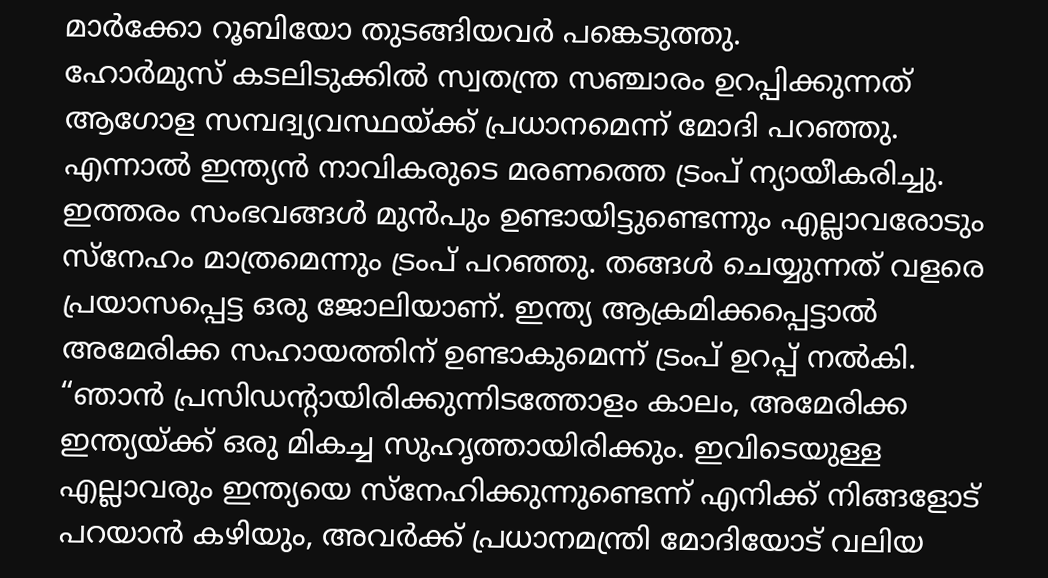മാർക്കോ റൂബിയോ തുടങ്ങിയവർ പങ്കെടുത്തു.
ഹോർമുസ് കടലിടുക്കിൽ സ്വതന്ത്ര സഞ്ചാരം ഉറപ്പിക്കുന്നത് ആഗോള സമ്പദ്വ്യവസ്ഥയ്ക്ക് പ്രധാനമെന്ന് മോദി പറഞ്ഞു. എന്നാൽ ഇന്ത്യൻ നാവികരുടെ മരണത്തെ ട്രംപ് ന്യായീകരിച്ചു. ഇത്തരം സംഭവങ്ങൾ മുൻപും ഉണ്ടായിട്ടുണ്ടെന്നും എല്ലാവരോടും സ്നേഹം മാത്രമെന്നും ട്രംപ് പറഞ്ഞു. തങ്ങൾ ചെയ്യുന്നത് വളരെ പ്രയാസപ്പെട്ട ഒരു ജോലിയാണ്. ഇന്ത്യ ആക്രമിക്കപ്പെട്ടാൽ അമേരിക്ക സഹായത്തിന് ഉണ്ടാകുമെന്ന് ട്രംപ് ഉറപ്പ് നൽകി. “ഞാൻ പ്രസിഡന്റായിരിക്കുന്നിടത്തോളം കാലം, അമേരിക്ക ഇന്ത്യയ്ക്ക് ഒരു മികച്ച സുഹൃത്തായിരിക്കും. ഇവിടെയുള്ള എല്ലാവരും ഇന്ത്യയെ സ്നേഹിക്കുന്നുണ്ടെന്ന് എനിക്ക് നിങ്ങളോട് പറയാൻ കഴിയും, അവർക്ക് പ്രധാനമന്ത്രി മോദിയോട് വലിയ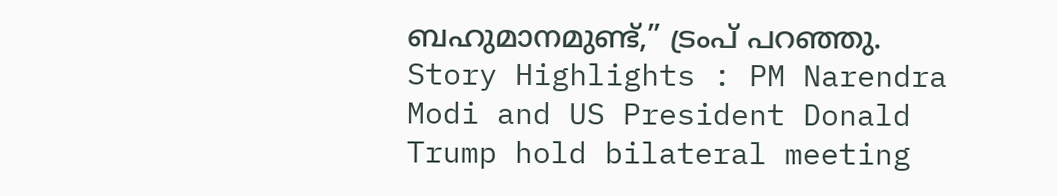ബഹുമാനമുണ്ട്,” ട്രംപ് പറഞ്ഞു.
Story Highlights : PM Narendra Modi and US President Donald Trump hold bilateral meeting